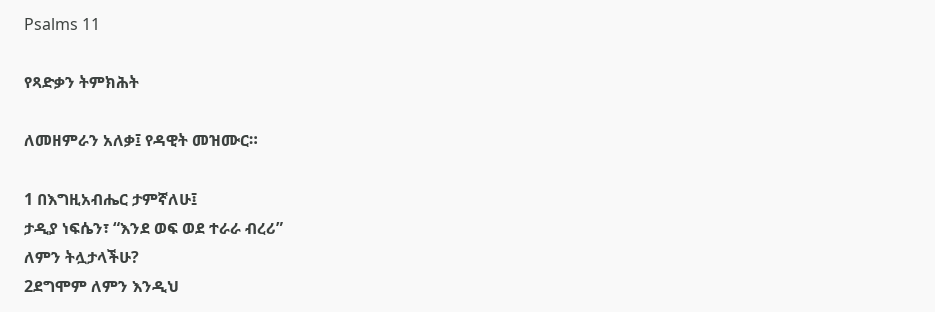Psalms 11

የጻድቃን ትምክሕት

ለመዘምራን አለቃ፤ የዳዊት መዝሙር።

1 በእግዚአብሔር ታምኛለሁ፤
ታዲያ ነፍሴን፣ “እንደ ወፍ ወደ ተራራ ብረሪ”
ለምን ትሏታላችሁ?
2ደግሞም ለምን እንዲህ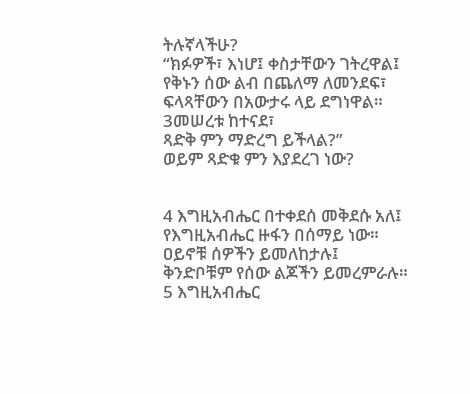ትሉኛላችሁ?
“ክፉዎች፣ እነሆ፤ ቀስታቸውን ገትረዋል፤
የቅኑን ሰው ልብ በጨለማ ለመንደፍ፣
ፍላጻቸውን በአውታሩ ላይ ደግነዋል።
3መሠረቱ ከተናደ፣
ጻድቅ ምን ማድረግ ይችላል?”
ወይም ጻድቁ ምን እያደረገ ነው?


4 እግዚአብሔር በተቀደሰ መቅደሱ አለ፤
የእግዚአብሔር ዙፋን በሰማይ ነው።
ዐይኖቹ ሰዎችን ይመለከታሉ፤
ቅንድቦቹም የሰው ልጆችን ይመረምራሉ።
5 እግዚአብሔር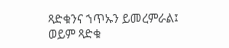ጻድቁንና ኀጥኡን ይመረምራል፤
ወይም ጻድቁ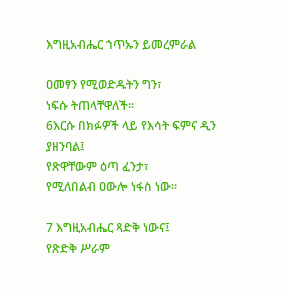እግዚአብሔር ኀጥኡን ይመረምራል

ዐመፃን የሚወድዱትን ግን፣
ነፍሱ ትጠላቸዋለች።
6እርሱ በክፉዎች ላይ የእሳት ፍምና ዲን ያዘንባል፤
የጽዋቸውም ዕጣ ፈንታ፣
የሚለበልብ ዐውሎ ነፋስ ነው።

7 እግዚአብሔር ጻድቅ ነውና፤
የጽድቅ ሥራም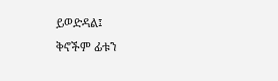ይወድዳል፤
ቅኖችም ፊቱን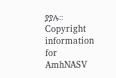ያያሉ።
Copyright information for AmhNASV